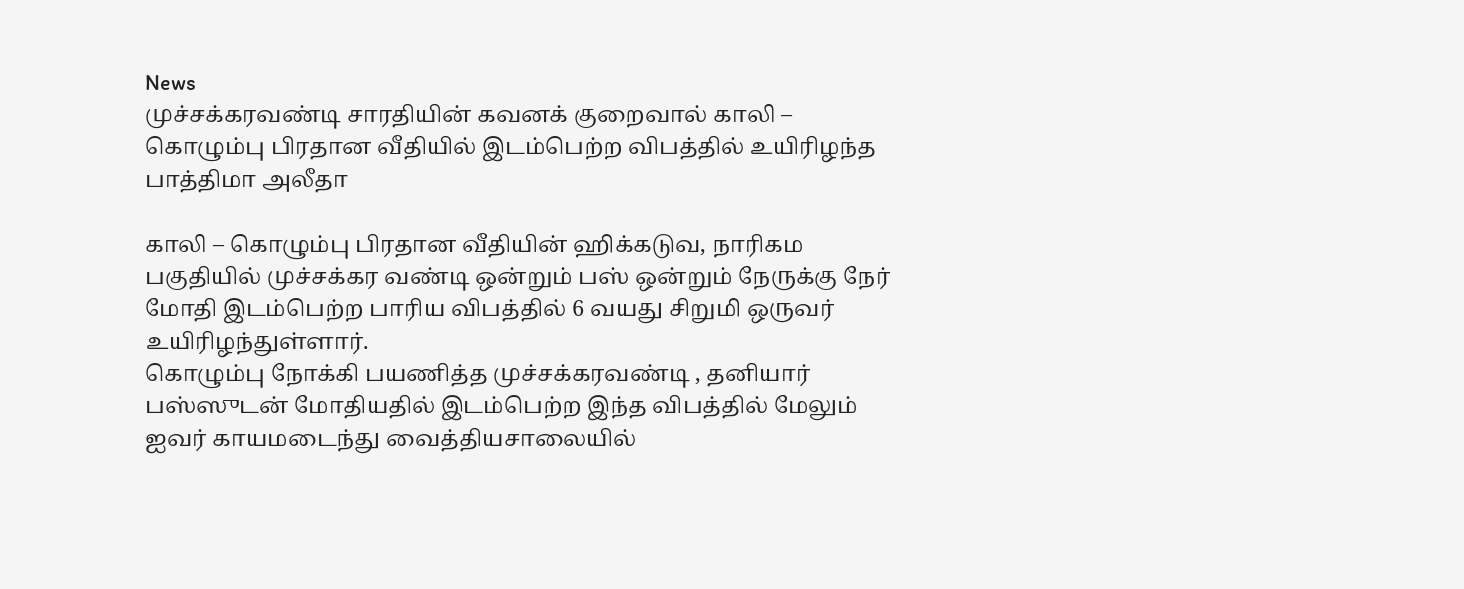News
முச்சக்கரவண்டி சாரதியின் கவனக் குறைவால் காலி – கொழும்பு பிரதான வீதியில் இடம்பெற்ற விபத்தில் உயிரிழந்த பாத்திமா அலீதா

காலி – கொழும்பு பிரதான வீதியின் ஹிக்கடுவ, நாரிகம பகுதியில் முச்சக்கர வண்டி ஒன்றும் பஸ் ஒன்றும் நேருக்கு நேர் மோதி இடம்பெற்ற பாரிய விபத்தில் 6 வயது சிறுமி ஒருவர் உயிரிழந்துள்ளார்.
கொழும்பு நோக்கி பயணித்த முச்சக்கரவண்டி , தனியார் பஸ்ஸுடன் மோதியதில் இடம்பெற்ற இந்த விபத்தில் மேலும் ஐவர் காயமடைந்து வைத்தியசாலையில்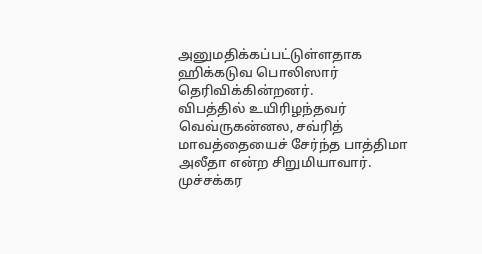அனுமதிக்கப்பட்டுள்ளதாக ஹிக்கடுவ பொலிஸார் தெரிவிக்கின்றனர்.
விபத்தில் உயிரிழந்தவர் வெவ்ருகன்னல, சவ்ரித் மாவத்தையைச் சேர்ந்த பாத்திமா அலீதா என்ற சிறுமியாவார்.
முச்சக்கர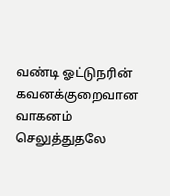வண்டி ஓட்டுநரின் கவனக்குறைவான வாகனம் செலுத்துதலே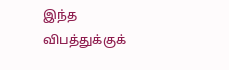இந்த விபத்துக்குக்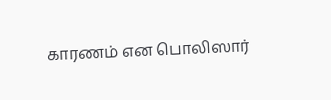காரணம் என பொலிஸார்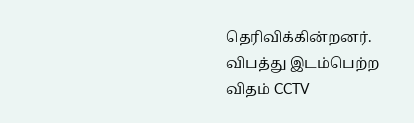தெரிவிக்கின்றனர்.
விபத்து இடம்பெற்ற விதம் CCTV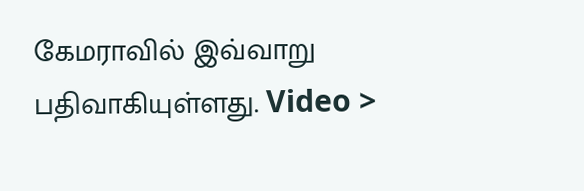கேமராவில் இவ்வாறு பதிவாகியுள்ளது. Video >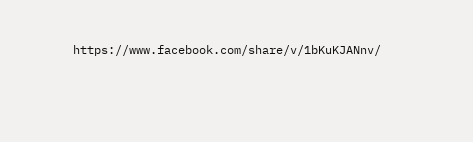https://www.facebook.com/share/v/1bKuKJANnv/